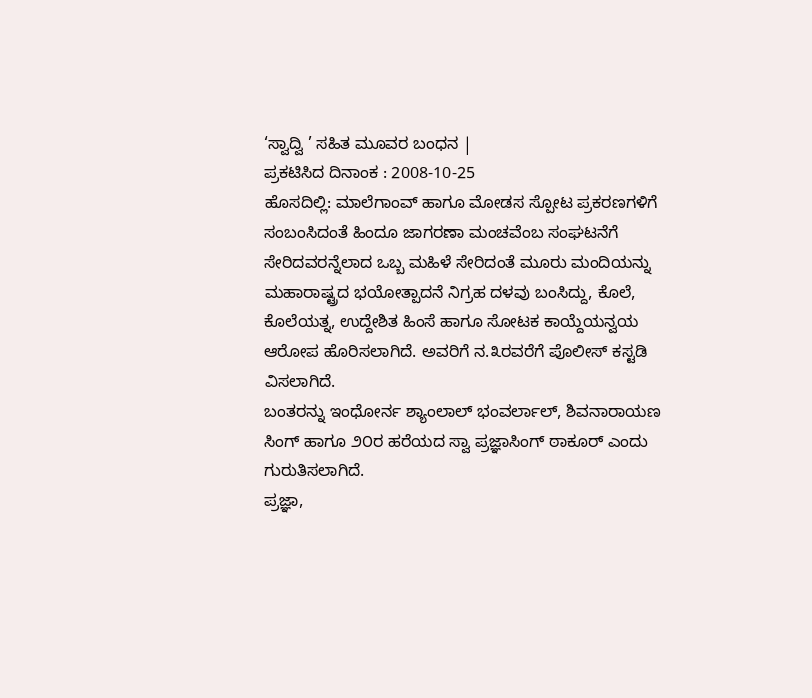‘ಸ್ವಾದ್ವಿ ’ ಸಹಿತ ಮೂವರ ಬಂಧನ |
ಪ್ರಕಟಿಸಿದ ದಿನಾಂಕ : 2008-10-25
ಹೊಸದಿಲ್ಲಿ: ಮಾಲೆಗಾಂವ್ ಹಾಗೂ ಮೋಡಸ ಸ್ಪೋಟ ಪ್ರಕರಣಗಳಿಗೆ ಸಂಬಂಸಿದಂತೆ ಹಿಂದೂ ಜಾಗರಣಾ ಮಂಚವೆಂಬ ಸಂಘಟನೆಗೆ ಸೇರಿದವರನ್ನೆಲಾದ ಒಬ್ಬ ಮಹಿಳೆ ಸೇರಿದಂತೆ ಮೂರು ಮಂದಿಯನ್ನು ಮಹಾರಾಷ್ಟ್ರದ ಭಯೋತ್ಪಾದನೆ ನಿಗ್ರಹ ದಳವು ಬಂಸಿದ್ದು, ಕೊಲೆ, ಕೊಲೆಯತ್ನ, ಉದ್ದೇಶಿತ ಹಿಂಸೆ ಹಾಗೂ ಸೋಟಕ ಕಾಯ್ದೆಯನ್ವಯ ಆರೋಪ ಹೊರಿಸಲಾಗಿದೆ. ಅವರಿಗೆ ನ.೩ರವರೆಗೆ ಪೊಲೀಸ್ ಕಸ್ಟಡಿ ವಿಸಲಾಗಿದೆ.
ಬಂತರನ್ನು ಇಂಧೋರ್ನ ಶ್ಯಾಂಲಾಲ್ ಭಂವರ್ಲಾಲ್, ಶಿವನಾರಾಯಣ ಸಿಂಗ್ ಹಾಗೂ ೨೦ರ ಹರೆಯದ ಸ್ವಾ ಪ್ರಜ್ಞಾಸಿಂಗ್ ಠಾಕೂರ್ ಎಂದು ಗುರುತಿಸಲಾಗಿದೆ.
ಪ್ರಜ್ಞಾ,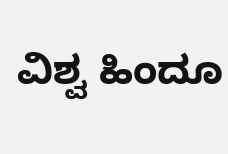ವಿಶ್ವ ಹಿಂದೂ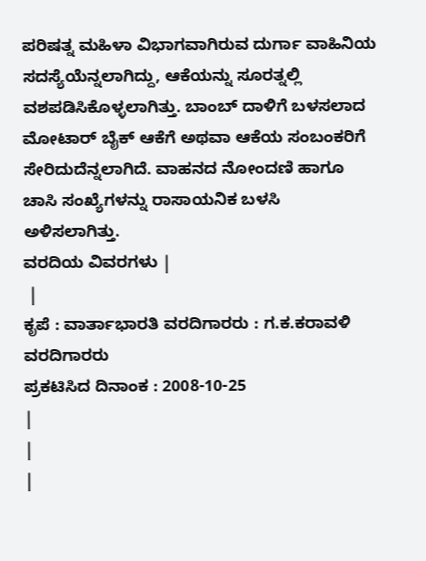ಪರಿಷತ್ನ ಮಹಿಳಾ ವಿಭಾಗವಾಗಿರುವ ದುರ್ಗಾ ವಾಹಿನಿಯ ಸದಸ್ಯೆಯೆನ್ನಲಾಗಿದ್ದು, ಆಕೆಯನ್ನು ಸೂರತ್ನಲ್ಲಿ ವಶಪಡಿಸಿಕೊಳ್ಳಲಾಗಿತ್ತು. ಬಾಂಬ್ ದಾಳಿಗೆ ಬಳಸಲಾದ ಮೋಟಾರ್ ಬೈಕ್ ಆಕೆಗೆ ಅಥವಾ ಆಕೆಯ ಸಂಬಂಕರಿಗೆ ಸೇರಿದುದೆನ್ನಲಾಗಿದೆ. ವಾಹನದ ನೋಂದಣಿ ಹಾಗೂ ಚಾಸಿ ಸಂಖ್ಯೆಗಳನ್ನು ರಾಸಾಯನಿಕ ಬಳಸಿ ಅಳಿಸಲಾಗಿತ್ತು.
ವರದಿಯ ವಿವರಗಳು |
 |
ಕೃಪೆ : ವಾರ್ತಾಭಾರತಿ ವರದಿಗಾರರು : ಗ.ಕ.ಕರಾವಳಿ ವರದಿಗಾರರು
ಪ್ರಕಟಿಸಿದ ದಿನಾಂಕ : 2008-10-25
|
|
|